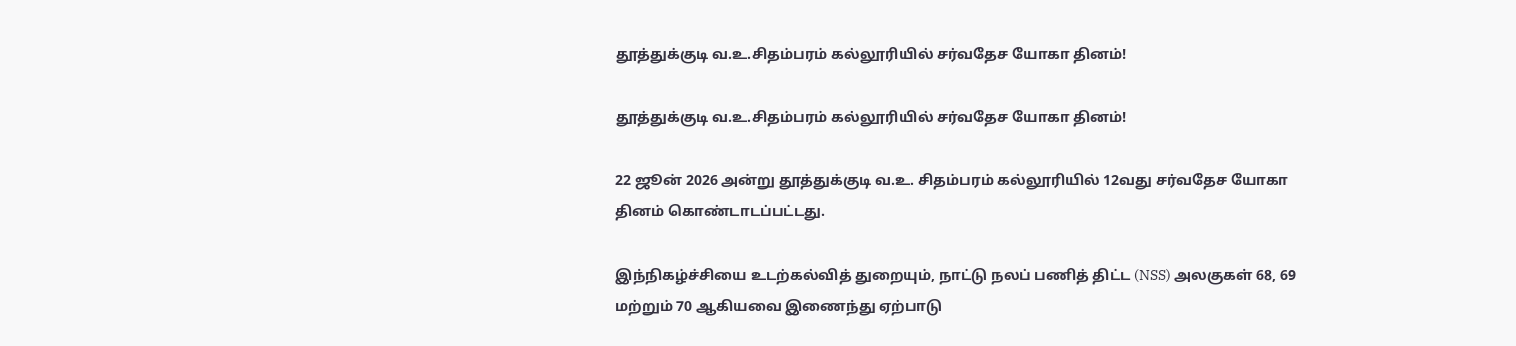தூத்துக்குடி வ.உ.சிதம்பரம் கல்லூரியில் சர்வதேச யோகா தினம்!

தூத்துக்குடி வ.உ.சிதம்பரம் கல்லூரியில் சர்வதேச யோகா தினம்!

22 ஜூன் 2026 அன்று தூத்துக்குடி வ.உ. சிதம்பரம் கல்லூரியில் 12வது சர்வதேச யோகா தினம் கொண்டாடப்பட்டது.

இந்நிகழ்ச்சியை உடற்கல்வித் துறையும், நாட்டு நலப் பணித் திட்ட (NSS) அலகுகள் 68, 69 மற்றும் 70 ஆகியவை இணைந்து ஏற்பாடு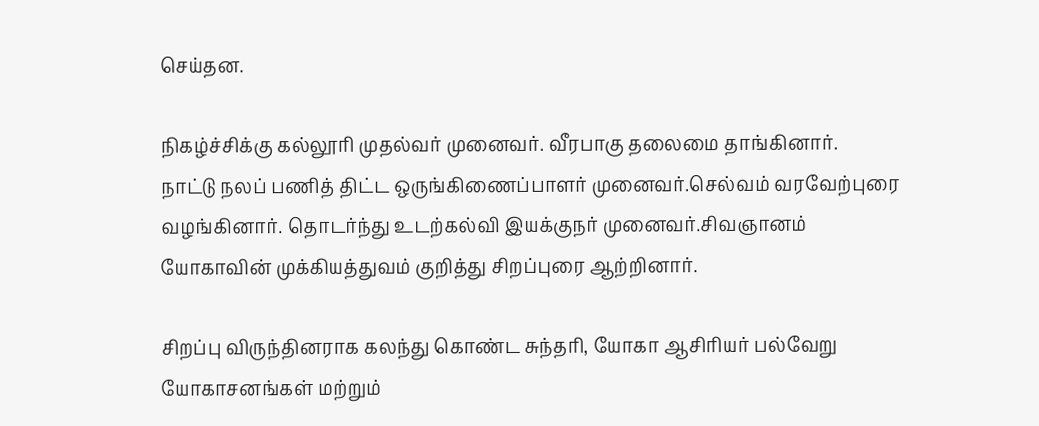செய்தன.

நிகழ்ச்சிக்கு கல்லூரி முதல்வர் முனைவர். வீரபாகு தலைமை தாங்கினார்.
நாட்டு நலப் பணித் திட்ட ஒருங்கிணைப்பாளர் முனைவர்.செல்வம் வரவேற்புரை வழங்கினார். தொடர்ந்து உடற்கல்வி இயக்குநர் முனைவர்.சிவஞானம் யோகாவின் முக்கியத்துவம் குறித்து சிறப்புரை ஆற்றினார்.

சிறப்பு விருந்தினராக கலந்து கொண்ட சுந்தரி, யோகா ஆசிரியர் பல்வேறு யோகாசனங்கள் மற்றும்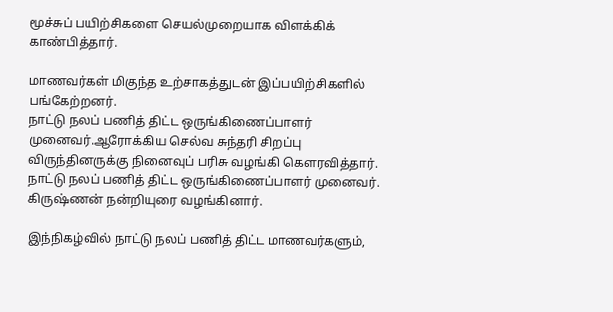மூச்சுப் பயிற்சிகளை செயல்முறையாக விளக்கிக் காண்பித்தார்.

மாணவர்கள் மிகுந்த உற்சாகத்துடன் இப்பயிற்சிகளில் பங்கேற்றனர்.
நாட்டு நலப் பணித் திட்ட ஒருங்கிணைப்பாளர் முனைவர்.ஆரோக்கிய செல்வ சுந்தரி சிறப்பு விருந்தினருக்கு நினைவுப் பரிசு வழங்கி கௌரவித்தார். நாட்டு நலப் பணித் திட்ட ஒருங்கிணைப்பாளர் முனைவர். கிருஷ்ணன் நன்றியுரை வழங்கினார்.

இந்நிகழ்வில் நாட்டு நலப் பணித் திட்ட மாணவர்களும்,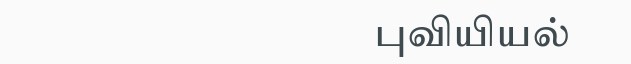புவியியல்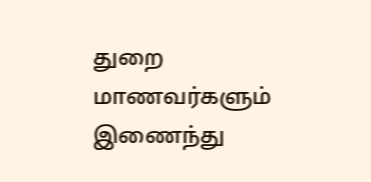துறை மாணவர்களும் இணைந்து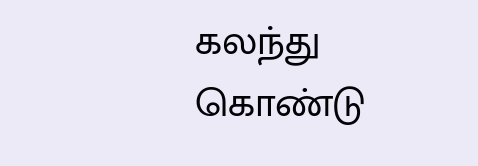கலந்து கொண்டு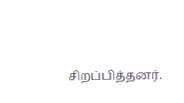சிறப்பித்தனர்.